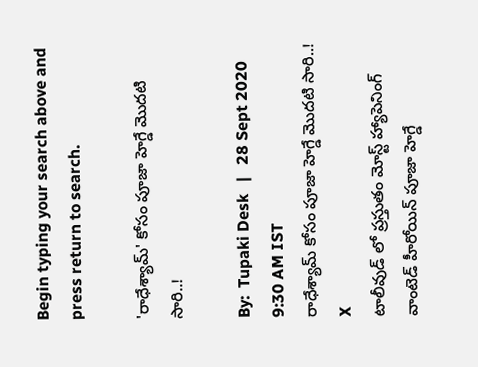Begin typing your search above and press return to search.

'రాధేశ్యామ్‌' కోసం పూజా హెగ్డే మొదటి సారి..!

By:  Tupaki Desk   |   28 Sept 2020 9:30 AM IST
రాధేశ్యామ్‌ కోసం పూజా హెగ్డే మొదటి సారి..!
X
టాలీవుడ్‌ లో ప్రస్తుతం మోస్ట్‌ హ్యాపెనింగ్‌ వాంటెడ్‌ హీరోయిన్‌ పూజా హెగ్డే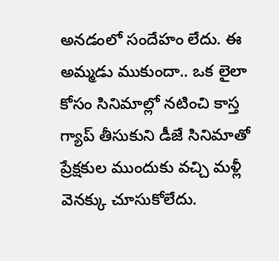అనడంలో సందేహం లేదు. ఈ అమ్మడు ముకుందా.. ఒక లైలా కోసం సినిమాల్లో నటించి కాస్త గ్యాప్‌ తీసుకుని డీజే సినిమాతో ప్రేక్షకుల ముందుకు వచ్చి మళ్లీ వెనక్కు చూసుకోలేదు.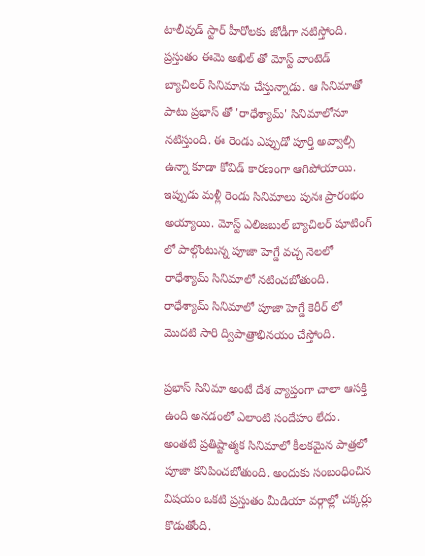టాలీవుడ్‌ స్టార్‌ హీరోలకు జోడీగా నటిస్తోంది. ప్రస్తుతం ఈమె అఖిల్‌ తో మోస్ట్‌ వాంటెడ్‌ బ్యాచిలర్‌ సినిమాను చేస్తున్నాడు. ఆ సినిమాతో పాటు ప్రభాస్‌ తో 'రాధేశ్యామ్‌' సినిమాలోనూ నటిస్తుంది. ఈ రెండు ఎప్పుడో పూర్తి అవ్వాల్సి ఉన్నా కూడా కోవిడ్‌ కారణంగా ఆగిపోయాయి. ఇప్పుడు మళ్లీ రెండు సినిమాలు పునః ప్రారంభం అయ్యాయి. మోస్ట్‌ ఎలిజబుల్‌ బ్యాచిలర్‌ షూటింగ్ లో పాల్గొంటున్న పూజా హెగ్డే వచ్చ నెలలో రాధేశ్యామ్‌ సినిమాలో నటించబోతుంది. రాధేశ్యామ్‌ సినిమాలో పూజా హెగ్డే కెరీర్‌ లో మొదటి సారి ద్విపాత్రాభినయం చేస్తోంది.

ప్రభాస్‌ సినిమా అంటే దేశ వ్యాప్తంగా చాలా ఆసక్తి ఉంది అనడంలో ఎలాంటి సందేహం లేదు. అంతటి ప్రతిష్టాత్మక సినిమాలో కీలకమైన పాత్రలో పూజా కనిపించబోతుంది. అందుకు సంబంధించిన విషయం ఒకటి ప్రస్తుతం మీడియా వర్గాల్లో చక్కర్లు కొడుతోంది.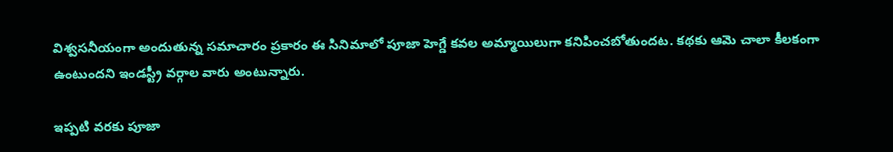విశ్వసనీయంగా అందుతున్న సమాచారం ప్రకారం ఈ సినిమాలో పూజా హెగ్డే కవల అమ్మాయిలుగా కనిపించబోతుందట. కథకు ఆమె చాలా కీలకంగా ఉంటుందని ఇండస్ట్రీ వర్గాల వారు అంటున్నారు.

ఇప్పటి వరకు పూజా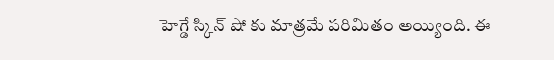హెగ్డే స్కిన్‌ షో కు మాత్రమే పరిమితం అయ్యింది. ఈ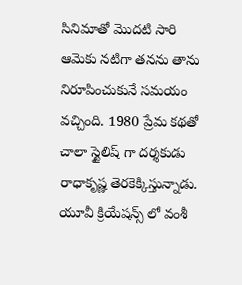సినిమాతో మొదటి సారి ఆమెకు నటిగా తనను తాను నిరూపించుకునే సమయం వచ్చింది. 1980 ప్రేమ కథతో చాలా స్టైలిష్‌ గా దర్శకుడు రాధాకృష్ణ తెరకెక్కిస్తున్నాడు. యూవీ క్రియేషన్స్‌ లో వంశీ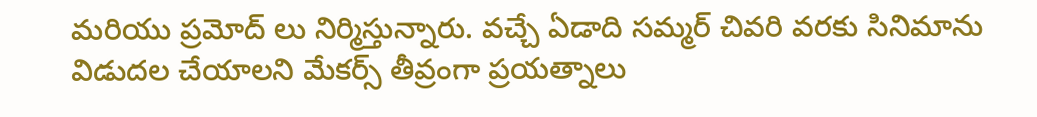మరియు ప్రమోద్‌ లు నిర్మిస్తున్నారు. వచ్చే ఏడాది సమ్మర్‌ చివరి వరకు సినిమాను విడుదల చేయాలని మేకర్స్‌ తీవ్రంగా ప్రయత్నాలు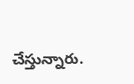చేస్తున్నారు.